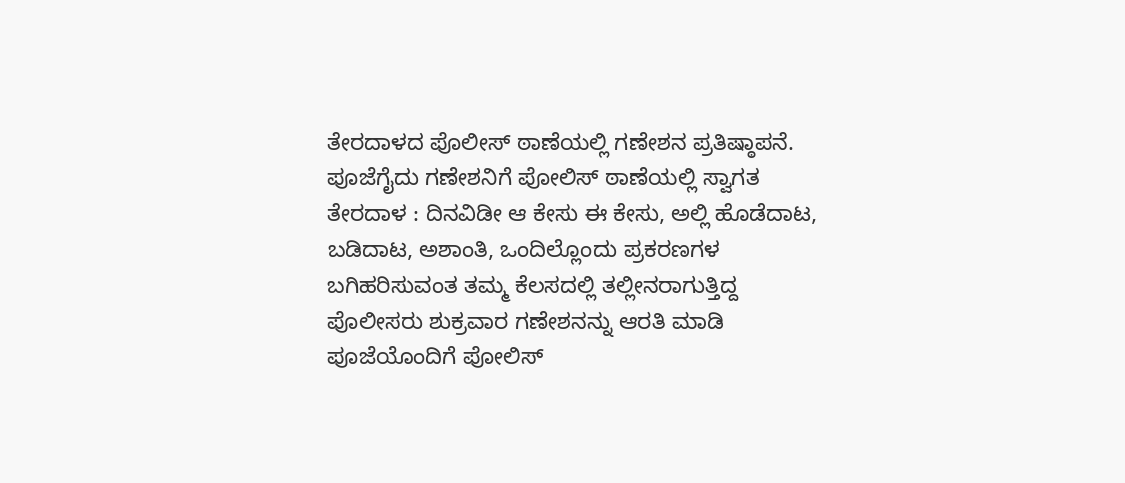ತೇರದಾಳದ ಪೊಲೀಸ್ ಠಾಣೆಯಲ್ಲಿ ಗಣೇಶನ ಪ್ರತಿಷ್ಠಾಪನೆ.
ಪೂಜೆಗೈದು ಗಣೇಶನಿಗೆ ಪೋಲಿಸ್ ಠಾಣೆಯಲ್ಲಿ ಸ್ವಾಗತ
ತೇರದಾಳ : ದಿನವಿಡೀ ಆ ಕೇಸು ಈ ಕೇಸು, ಅಲ್ಲಿ ಹೊಡೆದಾಟ, ಬಡಿದಾಟ, ಅಶಾಂತಿ, ಒಂದಿಲ್ಲೊಂದು ಪ್ರಕರಣಗಳ ಬಗಿಹರಿಸುವಂತ ತಮ್ಮ ಕೆಲಸದಲ್ಲಿ ತಲ್ಲೀನರಾಗುತ್ತಿದ್ದ ಪೊಲೀಸರು ಶುಕ್ರವಾರ ಗಣೇಶನನ್ನು ಆರತಿ ಮಾಡಿ ಪೂಜೆಯೊಂದಿಗೆ ಪೋಲಿಸ್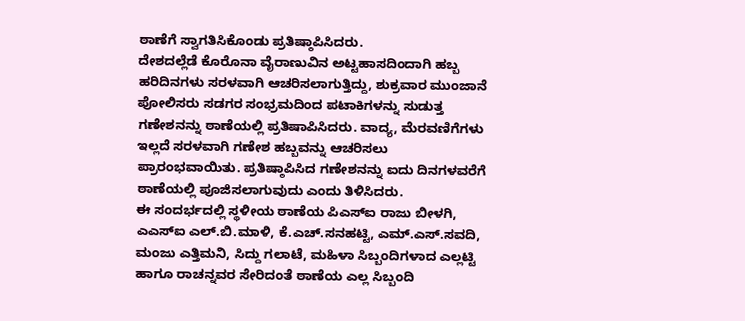ಠಾಣೆಗೆ ಸ್ವಾಗತಿಸಿಕೊಂಡು ಪ್ರತಿಷ್ಠಾಪಿಸಿದರು.
ದೇಶದಲ್ಲೆಡೆ ಕೊರೊನಾ ವೈರಾಣುವಿನ ಅಟ್ಟಹಾಸದಿಂದಾಗಿ ಹಬ್ಬ ಹರಿದಿನಗಳು ಸರಳವಾಗಿ ಆಚರಿಸಲಾಗುತ್ತಿದ್ದು, ಶುಕ್ರವಾರ ಮುಂಜಾನೆ ಪೋಲಿಸರು ಸಡಗರ ಸಂಭ್ರಮದಿಂದ ಪಟಾಕಿಗಳನ್ನು ಸುಡುತ್ತ ಗಣೇಶನನ್ನು ಠಾಣೆಯಲ್ಲಿ ಪ್ರತಿಷಾಪಿಸಿದರು. ವಾದ್ಯ, ಮೆರವಣಿಗೆಗಳು ಇಲ್ಲದೆ ಸರಳವಾಗಿ ಗಣೇಶ ಹಬ್ಬವನ್ನು ಆಚರಿಸಲು ಪ್ರಾರಂಭವಾಯಿತು. ಪ್ರತಿಷ್ಠಾಪಿಸಿದ ಗಣೇಶನನ್ನು ಐದು ದಿನಗಳವರೆಗೆ ಠಾಣೆಯಲ್ಲಿ ಪೂಜಿಸಲಾಗುವುದು ಎಂದು ತಿಳಿಸಿದರು.
ಈ ಸಂದರ್ಭದಲ್ಲಿ ಸ್ಥಳೀಯ ಠಾಣೆಯ ಪಿಎಸ್ಐ ರಾಜು ಬೀಳಗಿ, ಎಎಸ್ಐ ಎಲ್.ಬಿ.ಮಾಳಿ, ಕೆ.ಎಚ್.ಸನಹಟ್ಟಿ, ಎಮ್.ಎಸ್.ಸವದಿ, ಮಂಜು ಎತ್ತಿಮನಿ, ಸಿದ್ದು ಗಲಾಟೆ, ಮಹಿಳಾ ಸಿಬ್ಬಂದಿಗಳಾದ ಎಲ್ಲಟ್ಟಿ ಹಾಗೂ ರಾಚನ್ನವರ ಸೇರಿದಂತೆ ಠಾಣೆಯ ಎಲ್ಲ ಸಿಬ್ಬಂದಿ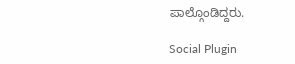ಪಾಲ್ಗೊಂಡಿದ್ದರು.

Social Plugin